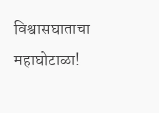विश्वासघाताचा महाघोटाळा!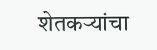शेतकऱ्यांचा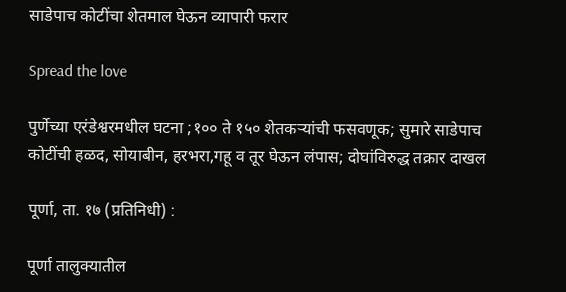साडेपाच कोटींचा शेतमाल घेऊन व्यापारी फरार

Spread the love

पुर्णेच्या एरंडेश्वरमधील घटना ;१०० ते १५० शेतकऱ्यांची फसवणूक; सुमारे साडेपाच कोटींची हळद, सोयाबीन, हरभरा,गहू व तूर घेऊन लंपास; दोघांविरुद्ध तक्रार दाखल

पूर्णा, ता. १७ (प्रतिनिधी) :

पूर्णा तालुक्यातील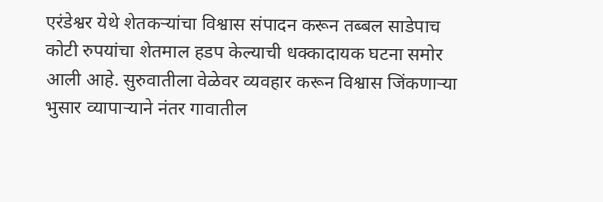एरंडेश्वर येथे शेतकऱ्यांचा विश्वास संपादन करून तब्बल साडेपाच कोटी रुपयांचा शेतमाल हडप केल्याची धक्कादायक घटना समोर आली आहे. सुरुवातीला वेळेवर व्यवहार करून विश्वास जिंकणाऱ्या भुसार व्यापाऱ्याने नंतर गावातील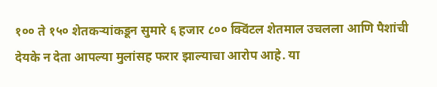१०० ते १५० शेतकऱ्यांकडून सुमारे ६ हजार ८०० क्विंटल शेतमाल उचलला आणि पैशांची देयके न देता आपल्या मुलांसह फरार झाल्याचा आरोप आहे. या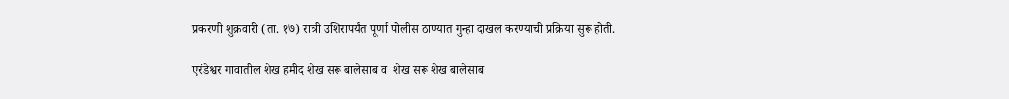प्रकरणी शुक्रवारी (ता. १७) रात्री उशिरापर्यंत पूर्णा पोलीस ठाण्यात गुन्हा दाखल करण्याची प्रक्रिया सुरू होती.

एरंडेश्वर गावातील शेख हमीद शेख सरू बालेसाब व  शेख सरू शेख बालेसाब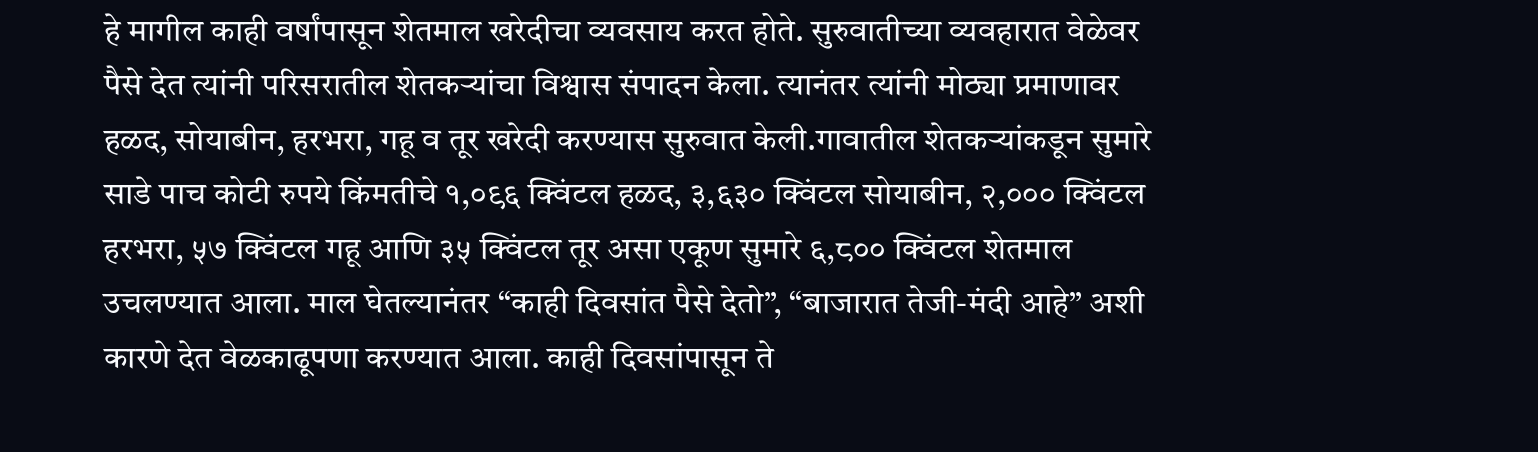हे मागील काही वर्षांपासून शेतमाल खरेदीचा व्यवसाय करत होते. सुरुवातीच्या व्यवहारात वेळेवर पैसे देत त्यांनी परिसरातील शेतकऱ्यांचा विश्वास संपादन केला. त्यानंतर त्यांनी मोठ्या प्रमाणावर हळद, सोयाबीन, हरभरा, गहू व तूर खरेदी करण्यास सुरुवात केली.गावातील शेतकऱ्यांकडून सुमारे  साडे पाच कोटी रुपये किंमतीचे १,०९६ क्विंटल हळद, ३,६३० क्विंटल सोयाबीन, २,००० क्विंटल हरभरा, ५७ क्विंटल गहू आणि ३५ क्विंटल तूर असा एकूण सुमारे ६,८०० क्विंटल शेतमाल उचलण्यात आला. माल घेतल्यानंतर “काही दिवसांत पैसे देतो”, “बाजारात तेजी-मंदी आहे” अशी कारणे देत वेळकाढूपणा करण्यात आला. काही दिवसांपासून ते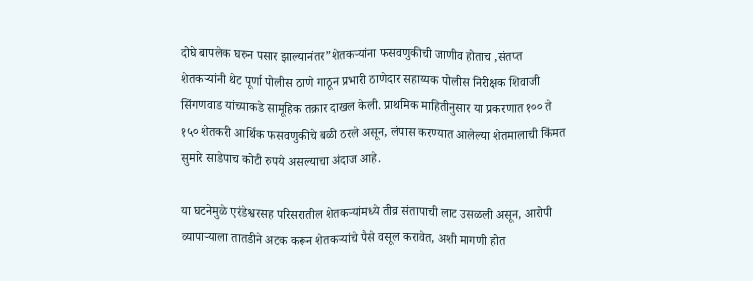दोघे बापलेक घरुन पसार झाल्यानंतर”शेतकऱ्यांना फसवणुकीची जाणीव होताच ,संतप्त शेतकऱ्यांनी थेट पूर्णा पोलीस ठाणे गाठून प्रभारी ठाणेदार सहाय्यक पोलीस निरीक्षक शिवाजी सिंगणवाड यांच्याकडे सामूहिक तक्रार दाखल केली. प्राथमिक माहितीनुसार या प्रकरणात १०० ते १५० शेतकरी आर्थिक फसवणुकीचे बळी ठरले असून, लंपास करण्यात आलेल्या शेतमालाची किंमत सुमारे साडेपाच कोटी रुपये असल्याचा अंदाज आहे.

या घटनेमुळे एरंडेश्वरसह परिसरातील शेतकऱ्यांमध्ये तीव्र संतापाची लाट उसळली असून, आरोपी व्यापाऱ्याला तातडीने अटक करून शेतकऱ्यांचे पैसे वसूल करावेत, अशी मागणी होत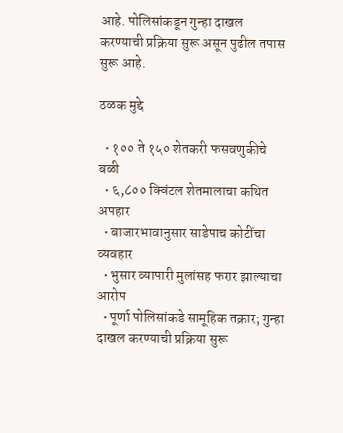आहे. पोलिसांकडून गुन्हा दाखल करण्याची प्रक्रिया सुरू असून पुढील तपास सुरू आहे.

ठळक मुद्दे

  • १०० ते १५० शेतकरी फसवणुकीचे बळी
  • ६,८०० क्विंटल शेतमालाचा कथित अपहार
  • बाजारभावानुसार साडेपाच कोटींचा व्यवहार
  • भुसार व्यापारी मुलांसह फरार झाल्याचा आरोप
  • पूर्णा पोलिसांकडे सामूहिक तक्रार; गुन्हा दाखल करण्याची प्रक्रिया सुरू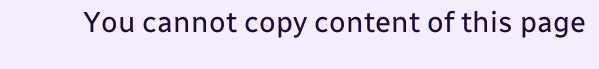You cannot copy content of this page